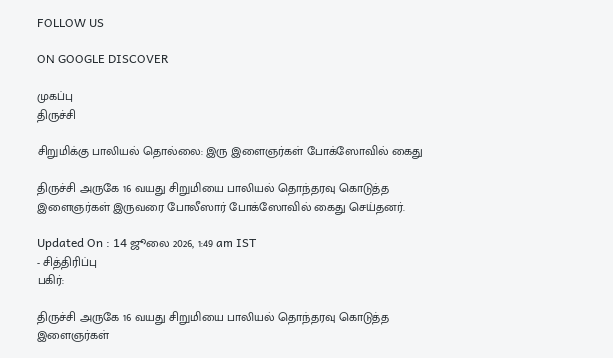FOLLOW US

ON GOOGLE DISCOVER

முகப்பு
திருச்சி

சிறுமிக்கு பாலியல் தொல்லை: இரு இளைஞர்கள் போக்ஸோவில் கைது

திருச்சி அருகே 16 வயது சிறுமியை பாலியல் தொந்தரவு கொடுத்த இளைஞர்கள் இருவரை போலீஸார் போக்ஸோவில் கைது செய்தனர்.

Updated On : 14 ஜூலை 2026, 1:49 am IST
- சித்திரிப்பு
பகிர்:

திருச்சி அருகே 16 வயது சிறுமியை பாலியல் தொந்தரவு கொடுத்த இளைஞர்கள்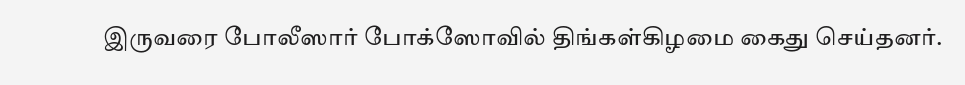இருவரை போலீஸார் போக்ஸோவில் திங்கள்கிழமை கைது செய்தனர்.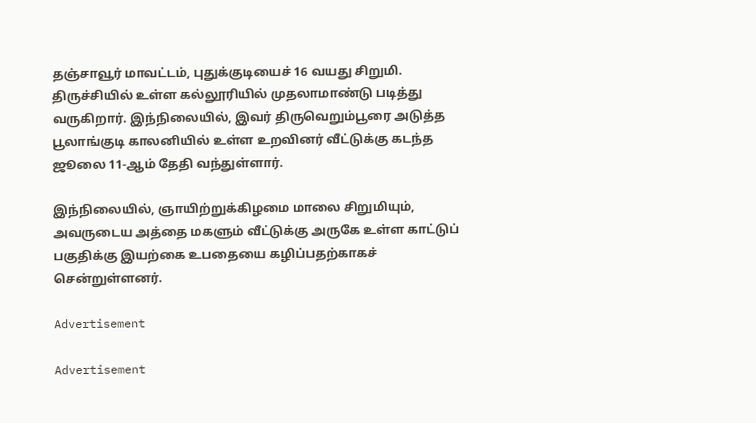தஞ்சாவூர் மாவட்டம், புதுக்குடியைச் 16 வயது சிறுமி. திருச்சியில் உள்ள கல்லூரியில் முதலாமாண்டு படித்து வருகிறார். இந்நிலையில், இவர் திருவெறும்பூரை அடுத்த பூலாங்குடி காலனியில் உள்ள உறவினர் வீட்டுக்கு கடந்த ஜூலை 11-ஆம் தேதி வந்துள்ளார்.

இந்நிலையில், ஞாயிற்றுக்கிழமை மாலை சிறுமியும், அவருடைய அத்தை மகளும் வீட்டுக்கு அருகே உள்ள காட்டுப் பகுதிக்கு இயற்கை உபதையை கழிப்பதற்காகச் சென்றுள்ளனர்.

Advertisement

Advertisement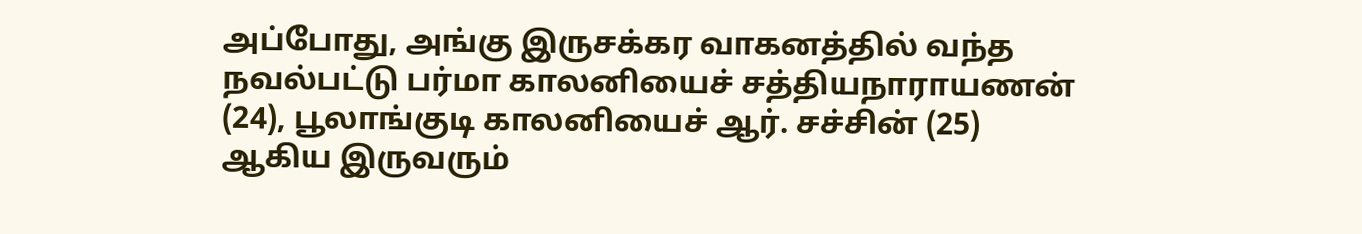அப்போது, அங்கு இருசக்கர வாகனத்தில் வந்த நவல்பட்டு பர்மா காலனியைச் சத்தியநாராயணன் (24), பூலாங்குடி காலனியைச் ஆர். சச்சின் (25) ஆகிய இருவரும்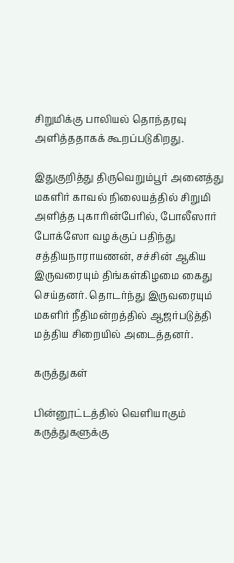சிறுமிக்கு பாலியல் தொந்தரவு அளித்ததாகக் கூறப்படுகிறது.

இதுகுறித்து திருவெறும்பூர் அனைத்து மகளிர் காவல் நிலையத்தில் சிறுமி அளித்த புகாரின்பேரில், போலீஸார் போக்ஸோ வழக்குப் பதிந்து சத்தியநாராயணன், சச்சின் ஆகிய இருவரையும் திங்கள்கிழமை கைது செய்தனர். தொடர்ந்து இருவரையும் மகளிர் நீதிமன்றத்தில் ஆஜர்படுத்தி மத்திய சிறையில் அடைத்தனர்.

கருத்துகள்

பின்னூட்டத்தில் வெளியாகும் கருத்துகளுக்கு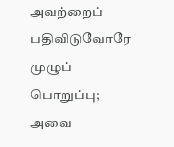அவற்றைப் பதிவிடுவோரே முழுப் பொறுப்பு; அவை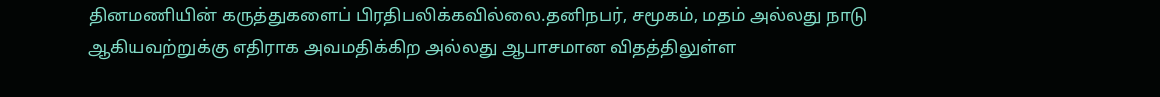தினமணியின் கருத்துகளைப் பிரதிபலிக்கவில்லை.தனிநபர், சமூகம், மதம் அல்லது நாடு ஆகியவற்றுக்கு எதிராக அவமதிக்கிற அல்லது ஆபாசமான விதத்திலுள்ள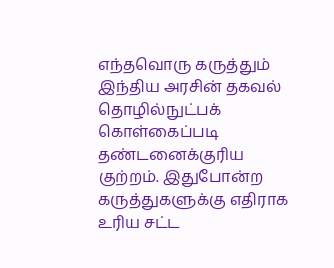எந்தவொரு கருத்தும் இந்திய அரசின் தகவல் தொழில்நுட்பக் கொள்கைப்படி தண்டனைக்குரிய குற்றம். இதுபோன்ற கருத்துகளுக்கு எதிராக உரிய சட்ட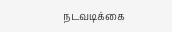நடவடிக்கை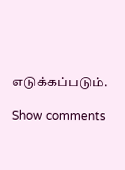எடுக்கப்படும்.

Show comments